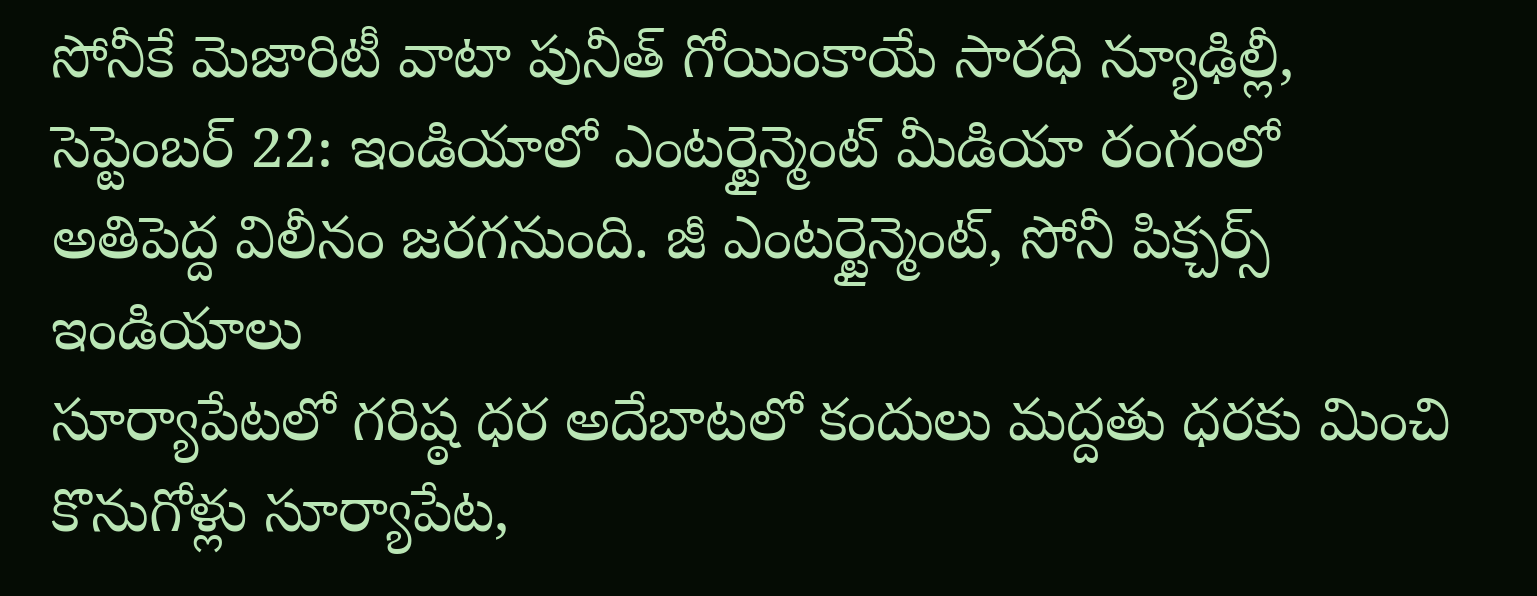సోనీకే మెజారిటీ వాటా పునీత్ గోయింకాయే సారధి న్యూఢిల్లీ, సెప్టెంబర్ 22: ఇండియాలో ఎంటర్టైన్మెంట్ మీడియా రంగంలో అతిపెద్ద విలీనం జరగనుంది. జీ ఎంటర్టైన్మెంట్, సోనీ పిక్చర్స్ ఇండియాలు
సూర్యాపేటలో గరిష్ఠ ధర అదేబాటలో కందులు మద్దతు ధరకు మించి కొనుగోళ్లు సూర్యాపేట,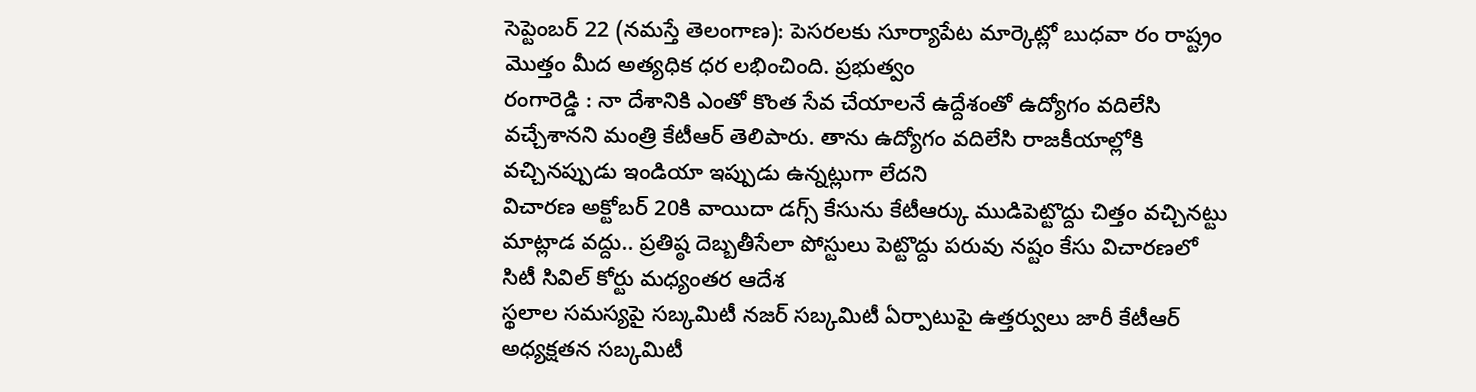సెప్టెంబర్ 22 (నమస్తే తెలంగాణ): పెసరలకు సూర్యాపేట మార్కెట్లో బుధవా రం రాష్ట్రం మొత్తం మీద అత్యధిక ధర లభించింది. ప్రభుత్వం
రంగారెడ్డి : నా దేశానికి ఎంతో కొంత సేవ చేయాలనే ఉద్దేశంతో ఉద్యోగం వదిలేసి వచ్చేశానని మంత్రి కేటీఆర్ తెలిపారు. తాను ఉద్యోగం వదిలేసి రాజకీయాల్లోకి వచ్చినప్పుడు ఇండియా ఇప్పుడు ఉన్నట్లుగా లేదని
విచారణ అక్టోబర్ 20కి వాయిదా డగ్స్ కేసును కేటీఆర్కు ముడిపెట్టొద్దు చిత్తం వచ్చినట్టు మాట్లాడ వద్దు.. ప్రతిష్ఠ దెబ్బతీసేలా పోస్టులు పెట్టొద్దు పరువు నష్టం కేసు విచారణలో సిటీ సివిల్ కోర్టు మధ్యంతర ఆదేశ
స్థలాల సమస్యపై సబ్కమిటీ నజర్ సబ్కమిటీ ఏర్పాటుపై ఉత్తర్వులు జారీ కేటీఆర్ అధ్యక్షతన సబ్కమిటీ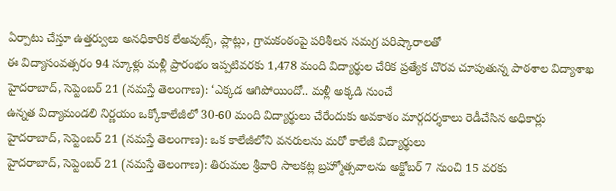ఏర్పాటు చేస్తూ ఉత్తర్వులు అనధికారిక లేఅవుట్స్, ప్లాట్లు, గ్రామకంఠంపై పరిశీలన సమగ్ర పరిష్కారాలతో
ఈ విద్యాసంవత్సరం 94 స్కూళ్లు మళ్లీ ప్రారంభం ఇప్పటివరకు 1,478 మంది విద్యార్థుల చేరిక ప్రత్యేక చొరవ చూపుతున్న పాఠశాల విద్యాశాఖ హైదరాబాద్, సెప్టెంబర్ 21 (నమస్తే తెలంగాణ): ‘ఎక్కడ ఆగిపోయిందో.. మళ్లీ అక్కడి నుంచే
ఉన్నత విద్యామండలి నిర్ణయం ఒక్కోకాలేజీలో 30-60 మంది విద్యార్థులు చేరేందుకు అవకాశం మార్గదర్శకాలు రెడీచేసిన అధికార్లు హైదరాబాద్, సెప్టెంబర్ 21 (నమస్తే తెలంగాణ): ఒక కాలేజీలోని వనరులను మరో కాలేజీ విద్యార్థులు
హైదరాబాద్, సెప్టెంబర్ 21 (నమస్తే తెలంగాణ): తిరుమల శ్రీవారి సాలకట్ల బ్రహ్మోత్సవాలను అక్టోబర్ 7 నుంచి 15 వరకు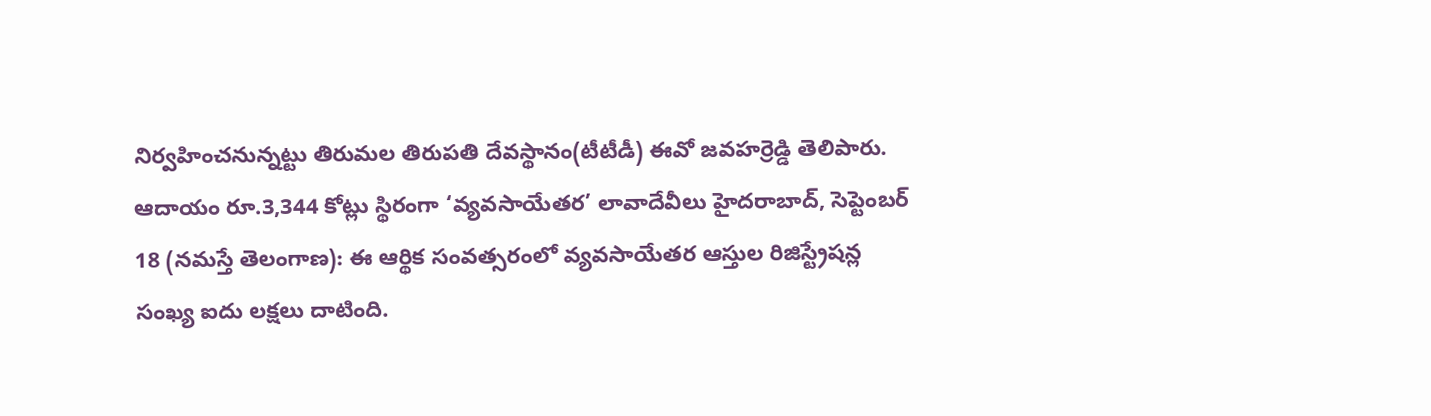నిర్వహించనున్నట్టు తిరుమల తిరుపతి దేవస్థానం(టీటీడీ) ఈవో జవహర్రెడ్డి తెలిపారు.
ఆదాయం రూ.3,344 కోట్లు స్థిరంగా ‘వ్యవసాయేతర’ లావాదేవీలు హైదరాబాద్, సెప్టెంబర్ 18 (నమస్తే తెలంగాణ): ఈ ఆర్థిక సంవత్సరంలో వ్యవసాయేతర ఆస్తుల రిజిస్ట్రేషన్ల సంఖ్య ఐదు లక్షలు దాటింది.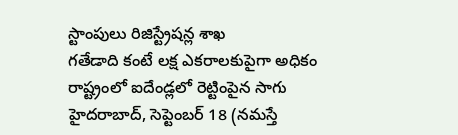స్టాంపులు రిజిస్ట్రేషన్ల శాఖ
గతేడాది కంటే లక్ష ఎకరాలకుపైగా అధికం రాష్ట్రంలో ఐదేండ్లలో రెట్టింపైన సాగు హైదరాబాద్, సెప్టెంబర్ 18 (నమస్తే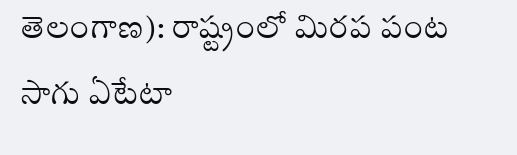తెలంగాణ): రాష్ట్రంలో మిరప పంట సాగు ఏటేటా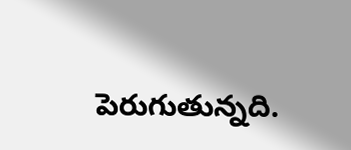పెరుగుతున్నది.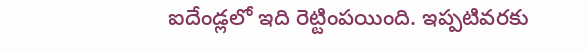ఐదేండ్లలో ఇది రెట్టింపయింది. ఇప్పటివరకు